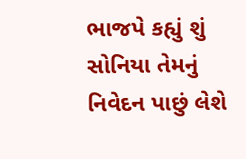ભાજપે કહ્યું શું સોનિયા તેમનું નિવેદન પાછું લેશે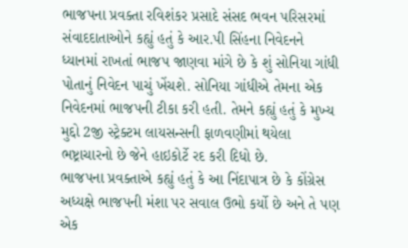ભાજપના પ્રવક્તા રવિશંકર પ્રસાદે સંસદ ભવન પરિસરમાં સંવાદદાતાઓને કહ્યું હતું કે આર.પી સિંહના નિવેદનને ધ્યાનમાં રાખતાં ભાજપ જાણવા માંગે છે કે શું સોનિયા ગાંધી પોતાનું નિવેદન પાચું ખેંચશે. સોનિયા ગાંધીએ તેમના એક નિવેદનમાં ભાજપની ટીકા કરી હતી. તેમને કહ્યું હતું કે મુખ્ય મુદ્દો 2જી સ્ટ્રેક્ટમ લાયસન્સની ફાળવણીમાં થયેલા ભષ્ટ્રાચારનો છે જેને હાઇકોર્ટે રદ કરી દિધો છે.
ભાજપના પ્રવક્તાએ કહ્યું હતું કે આ નિંદાપાત્ર છે કે કોંગ્રેસ અધ્યક્ષે ભાજપની મંશા પર સવાલ ઉભો કર્યો છે અને તે પણ એક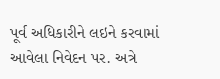પૂર્વ અધિકારીને લઇને કરવામાં આવેલા નિવેદન પર. અત્રે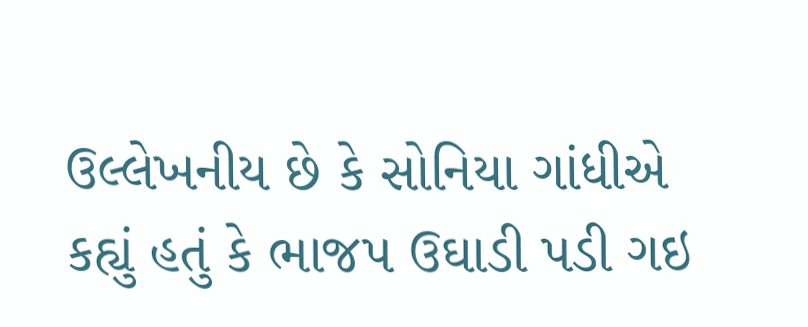ઉલ્લેખનીય છે કે સોનિયા ગાંધીએ કહ્યું હતું કે ભાજપ ઉઘાડી પડી ગઇ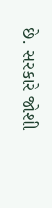છે. સરકારે જોશી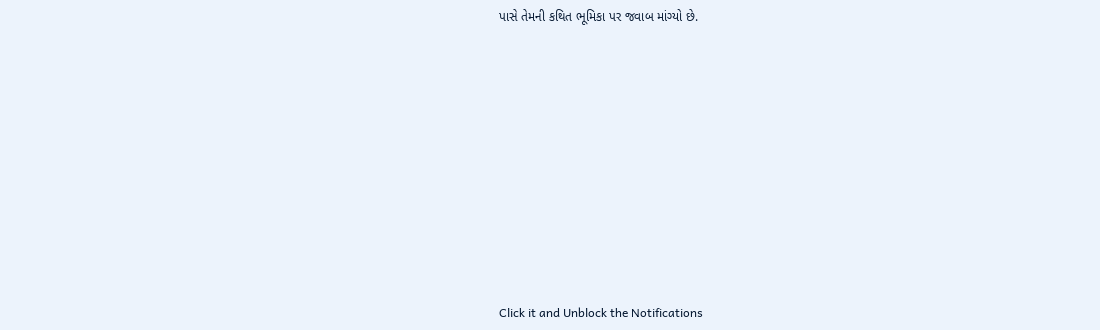પાસે તેમની કથિત ભૂમિકા પર જવાબ માંગ્યો છે.












Click it and Unblock the Notifications